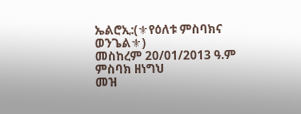ኤልሮኢ:(⚜የዕለቱ ምስባክና ወንጌል⚜)
መስከረም 20/01/2013 ዓ.ም
ምስባክ ዘነግህ
መዝ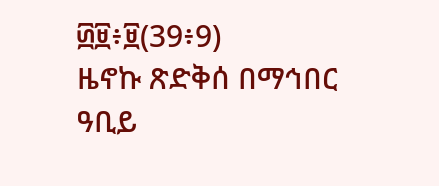፴፱፥፱(39፥9)
ዜኖኩ ጽድቅሰ በማኅበር ዓቢይ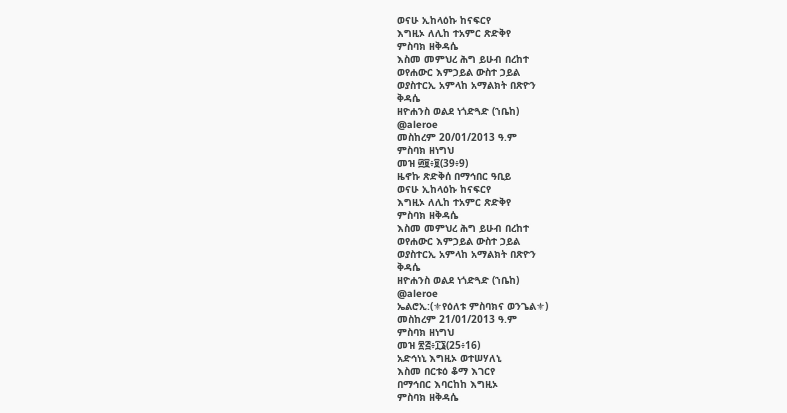ወናሁ ኢከላዕኩ ከናፍርየ
እግዚኦ ለሊከ ተአምር ጽድቅየ
ምስባክ ዘቅዳሴ
እስመ መምህረ ሕግ ይሁብ በረከተ
ወየሐውር እምኃይል ውስተ ኃይል
ወያስተርኢ አምላከ አማልክት በጽዮን
ቅዳሴ
ዘዮሐንስ ወልደ ነጎድጓድ (ኀቤከ)
@aleroe
መስከረም 20/01/2013 ዓ.ም
ምስባክ ዘነግህ
መዝ ፴፱፥፱(39፥9)
ዜኖኩ ጽድቅሰ በማኅበር ዓቢይ
ወናሁ ኢከላዕኩ ከናፍርየ
እግዚኦ ለሊከ ተአምር ጽድቅየ
ምስባክ ዘቅዳሴ
እስመ መምህረ ሕግ ይሁብ በረከተ
ወየሐውር እምኃይል ውስተ ኃይል
ወያስተርኢ አምላከ አማልክት በጽዮን
ቅዳሴ
ዘዮሐንስ ወልደ ነጎድጓድ (ኀቤከ)
@aleroe
ኤልሮኢ:(⚜የዕለቱ ምስባክና ወንጌል⚜)
መስከረም 21/01/2013 ዓ.ም
ምስባክ ዘነግህ
መዝ ፳፭፥፲፮(25፥16)
አድኅነኒ እግዚኦ ወተሠሃለኒ
እስመ በርቱዕ ቆማ እገርየ
በማኅበር እባርከከ እግዚኦ
ምስባክ ዘቅዳሴ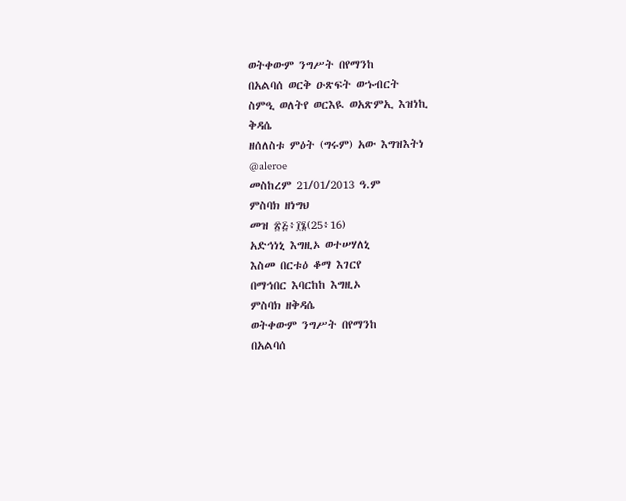ወትቀውም ንግሥት በየማንከ
በአልባሰ ወርቅ ዑጽፍት ወኁብርት
ስምዒ ወለትየ ወርእዪ ወአጽምኢ እዝነኪ
ቅዳሴ
ዘሰለስቱ ምዕት (ግሩም) አው እግዝእትነ
@aleroe
መስከረም 21/01/2013 ዓ.ም
ምስባክ ዘነግህ
መዝ ፳፭፥፲፮(25፥16)
አድኅነኒ እግዚኦ ወተሠሃለኒ
እስመ በርቱዕ ቆማ እገርየ
በማኅበር እባርከከ እግዚኦ
ምስባክ ዘቅዳሴ
ወትቀውም ንግሥት በየማንከ
በአልባሰ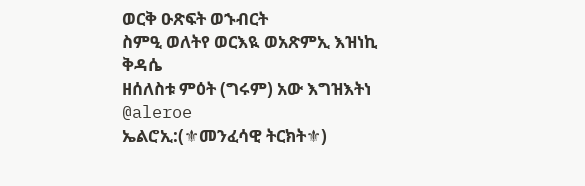ወርቅ ዑጽፍት ወኁብርት
ስምዒ ወለትየ ወርእዪ ወአጽምኢ እዝነኪ
ቅዳሴ
ዘሰለስቱ ምዕት (ግሩም) አው እግዝእትነ
@aleroe
ኤልሮኢ:(⚜መንፈሳዊ ትርክት⚜)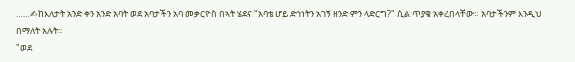……✍ከእለታት አንድ ቀን አንድ አባት ወደ አባታችን አባ መቃርዮስ በኣት ሄደና "አባቴ ሆይ ድኅነትን አገኝ ዘንድ ምን ላድርግ?" ሲል ጥያቄ አቀረበላቸው። አባታችንም እንዲህ በማለት አሉት።
"ወደ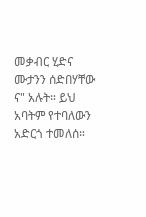መቃብር ሂድና ሙታንን ሰድበሃቸው ና" አሉት። ይህ አባትም የተባለውን አድርጎ ተመለሰ።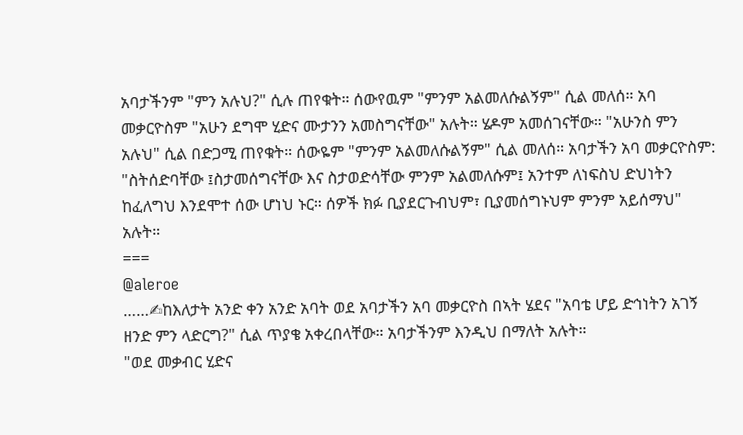አባታችንም "ምን አሉህ?" ሲሉ ጠየቁት። ሰውየዉም "ምንም አልመለሱልኝም" ሲል መለሰ። አባ መቃርዮስም "አሁን ደግሞ ሂድና ሙታንን አመስግናቸው" አሉት። ሄዶም አመሰገናቸው። "አሁንስ ምን አሉህ" ሲል በድጋሚ ጠየቁት። ሰውዬም "ምንም አልመለሱልኝም" ሲል መለሰ። አባታችን አባ መቃርዮስም: "ስትሰድባቸው ፤ስታመሰግናቸው እና ስታወድሳቸው ምንም አልመለሱም፤ አንተም ለነፍስህ ድህነትን ከፈለግህ እንደሞተ ሰው ሆነህ ኑር። ሰዎች ክፉ ቢያደርጉብህም፣ ቢያመሰግኑህም ምንም አይሰማህ" አሉት።
===
@aleroe
……✍ከእለታት አንድ ቀን አንድ አባት ወደ አባታችን አባ መቃርዮስ በኣት ሄደና "አባቴ ሆይ ድኅነትን አገኝ ዘንድ ምን ላድርግ?" ሲል ጥያቄ አቀረበላቸው። አባታችንም እንዲህ በማለት አሉት።
"ወደ መቃብር ሂድና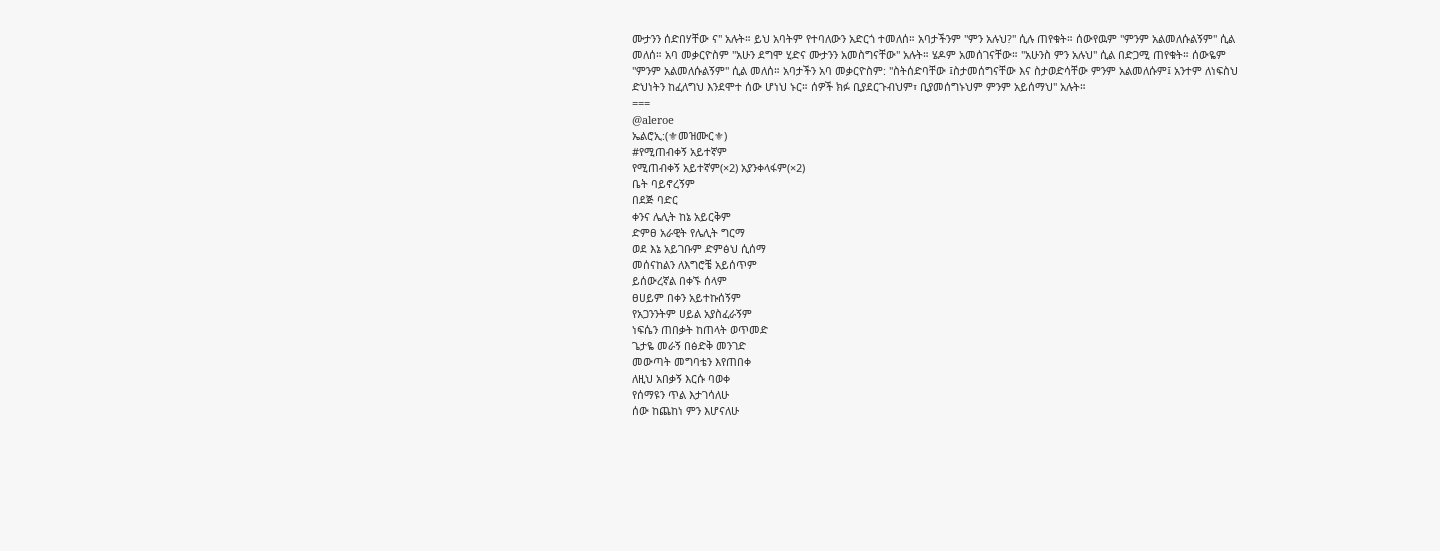ሙታንን ሰድበሃቸው ና" አሉት። ይህ አባትም የተባለውን አድርጎ ተመለሰ። አባታችንም "ምን አሉህ?" ሲሉ ጠየቁት። ሰውየዉም "ምንም አልመለሱልኝም" ሲል መለሰ። አባ መቃርዮስም "አሁን ደግሞ ሂድና ሙታንን አመስግናቸው" አሉት። ሄዶም አመሰገናቸው። "አሁንስ ምን አሉህ" ሲል በድጋሚ ጠየቁት። ሰውዬም "ምንም አልመለሱልኝም" ሲል መለሰ። አባታችን አባ መቃርዮስም: "ስትሰድባቸው ፤ስታመሰግናቸው እና ስታወድሳቸው ምንም አልመለሱም፤ አንተም ለነፍስህ ድህነትን ከፈለግህ እንደሞተ ሰው ሆነህ ኑር። ሰዎች ክፉ ቢያደርጉብህም፣ ቢያመሰግኑህም ምንም አይሰማህ" አሉት።
===
@aleroe
ኤልሮኢ:(⚜መዝሙር⚜)
#የሚጠብቀኝ አይተኛም
የሚጠብቀኝ አይተኛም(×2) አያንቀላፋም(×2)
ቤት ባይኖረኝም
በደጅ ባድር
ቀንና ሌሊት ከኔ አይርቅም
ድምፀ አራዊት የሌሊት ግርማ
ወደ እኔ አይገቡም ድምፅህ ሲሰማ
መሰናከልን ለእግሮቼ አይሰጥም
ይሰውረኛል በቀኙ ሰላም
ፀሀይም በቀን አይተኩሰኝም
የአጋንንትም ሀይል አያስፈራኝም
ነፍሴን ጠበቃት ከጠላት ወጥመድ
ጌታዬ መራኝ በፅድቅ መንገድ
መውጣት መግባቴን እየጠበቀ
ለዚህ አበቃኝ እርሱ ባወቀ
የሰማዩን ጥል እታገሳለሁ
ሰው ከጨከነ ምን እሆናለሁ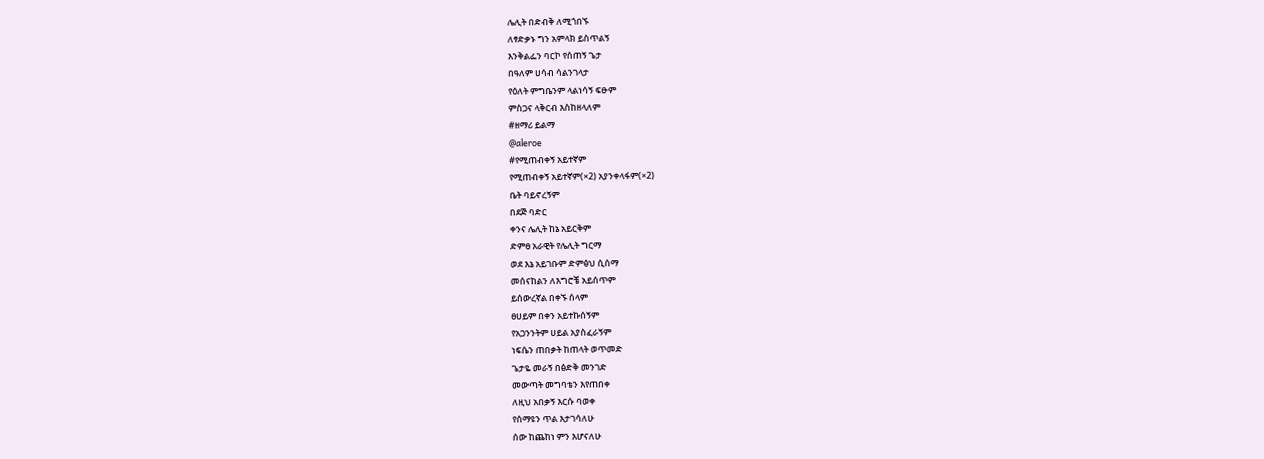ሌሊት በድብቅ ለሚጎበኙ
ለፃድቃኑ ግን አምላክ ይስጥልኝ
እንቅልፌን ባርኮ የሰጠኝ ጌታ
በዓለም ሀሳብ ሳልንገላታ
የዕለት ምግቤንም ላልነሳኝ ፍፁም
ምስጋና ላቅርብ እስከዘላለም
#ዘማሪ ይልማ
@aleroe
#የሚጠብቀኝ አይተኛም
የሚጠብቀኝ አይተኛም(×2) አያንቀላፋም(×2)
ቤት ባይኖረኝም
በደጅ ባድር
ቀንና ሌሊት ከኔ አይርቅም
ድምፀ አራዊት የሌሊት ግርማ
ወደ እኔ አይገቡም ድምፅህ ሲሰማ
መሰናከልን ለእግሮቼ አይሰጥም
ይሰውረኛል በቀኙ ሰላም
ፀሀይም በቀን አይተኩሰኝም
የአጋንንትም ሀይል አያስፈራኝም
ነፍሴን ጠበቃት ከጠላት ወጥመድ
ጌታዬ መራኝ በፅድቅ መንገድ
መውጣት መግባቴን እየጠበቀ
ለዚህ አበቃኝ እርሱ ባወቀ
የሰማዩን ጥል እታገሳለሁ
ሰው ከጨከነ ምን እሆናለሁ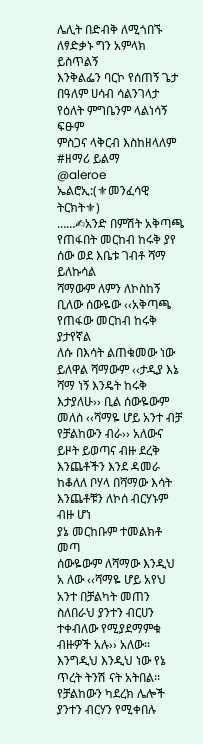ሌሊት በድብቅ ለሚጎበኙ
ለፃድቃኑ ግን አምላክ ይስጥልኝ
እንቅልፌን ባርኮ የሰጠኝ ጌታ
በዓለም ሀሳብ ሳልንገላታ
የዕለት ምግቤንም ላልነሳኝ ፍፁም
ምስጋና ላቅርብ እስከዘላለም
#ዘማሪ ይልማ
@aleroe
ኤልሮኢ:(⚜መንፈሳዊ ትርክት⚜)
……✍አንድ በምሽት አቅጣጫ የጠፋበት መርከብ ከሩቅ ያየ ሰው ወደ እቤቱ ገብቶ ሻማ ይለኩሳል
ሻማውም ለምን ለኮስከኝ ቢለው ሰውዬው ‹‹አቅጣጫ የጠፋው መርከብ ከሩቅ ያታየኛል
ለሱ በእሳት ልጠቁመው ነው ይለዋል ሻማውም ‹‹ታዲያ እኔ ሻማ ነኝ እንዴት ከሩቅ እታያለሁ›› ቢል ሰውዬውም መለሰ ‹‹ሻማዬ ሆይ አንተ ብቻ የቻልከውን ብራ›› አለውና ይዞት ይወጣና ብዙ ደረቅ እንጨቶችን እንደ ዳመራ ከቆለለ ቦሃላ በሻማው እሳት እንጨቶቹን ለኮሰ ብርሃኑም ብዙ ሆነ
ያኔ መርከቡም ተመልክቶ መጣ
ሰውዬውም ለሻማው እንዲህ አ ለው ‹‹ሻማዬ ሆይ አየህ አንተ በቻልካት መጠን ስለበራህ ያንተን ብርሀን ተቀብለው የሚያደማምቁ ብዙዎች አሉ›› አለው፡፡
እንግዲህ እንዲህ ነው የኔ ጥረት ትንሽ ናት አትበል፡፡ የቻልከውን ካደረክ ሌሎች ያንተን ብርሃን የሚቀበሉ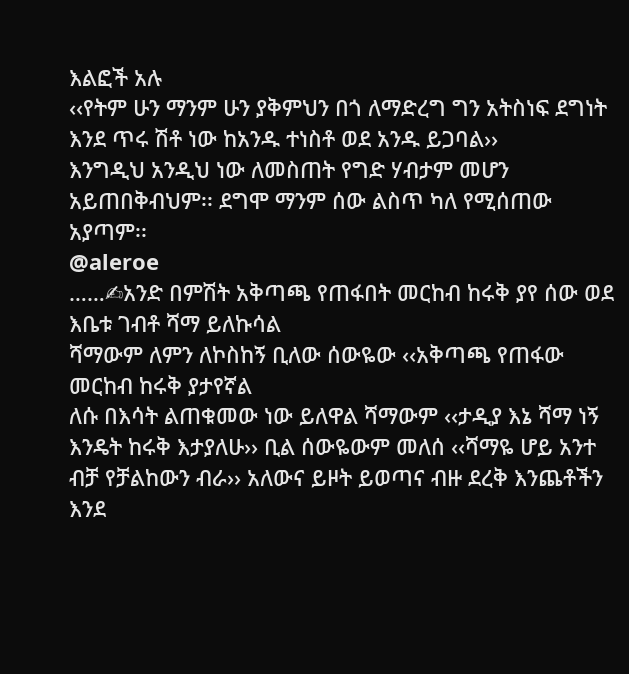እልፎች አሉ
‹‹የትም ሁን ማንም ሁን ያቅምህን በጎ ለማድረግ ግን አትስነፍ ደግነት
እንደ ጥሩ ሽቶ ነው ከአንዱ ተነስቶ ወደ አንዱ ይጋባል››
እንግዲህ አንዲህ ነው ለመስጠት የግድ ሃብታም መሆን
አይጠበቅብህም፡፡ ደግሞ ማንም ሰው ልስጥ ካለ የሚሰጠው አያጣም፡፡
@aleroe
……✍አንድ በምሽት አቅጣጫ የጠፋበት መርከብ ከሩቅ ያየ ሰው ወደ እቤቱ ገብቶ ሻማ ይለኩሳል
ሻማውም ለምን ለኮስከኝ ቢለው ሰውዬው ‹‹አቅጣጫ የጠፋው መርከብ ከሩቅ ያታየኛል
ለሱ በእሳት ልጠቁመው ነው ይለዋል ሻማውም ‹‹ታዲያ እኔ ሻማ ነኝ እንዴት ከሩቅ እታያለሁ›› ቢል ሰውዬውም መለሰ ‹‹ሻማዬ ሆይ አንተ ብቻ የቻልከውን ብራ›› አለውና ይዞት ይወጣና ብዙ ደረቅ እንጨቶችን እንደ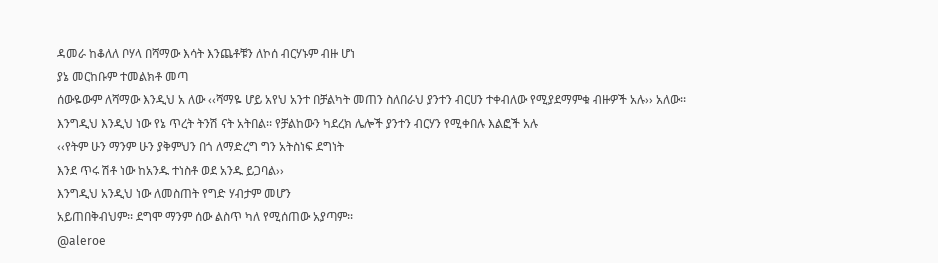ዳመራ ከቆለለ ቦሃላ በሻማው እሳት እንጨቶቹን ለኮሰ ብርሃኑም ብዙ ሆነ
ያኔ መርከቡም ተመልክቶ መጣ
ሰውዬውም ለሻማው እንዲህ አ ለው ‹‹ሻማዬ ሆይ አየህ አንተ በቻልካት መጠን ስለበራህ ያንተን ብርሀን ተቀብለው የሚያደማምቁ ብዙዎች አሉ›› አለው፡፡
እንግዲህ እንዲህ ነው የኔ ጥረት ትንሽ ናት አትበል፡፡ የቻልከውን ካደረክ ሌሎች ያንተን ብርሃን የሚቀበሉ እልፎች አሉ
‹‹የትም ሁን ማንም ሁን ያቅምህን በጎ ለማድረግ ግን አትስነፍ ደግነት
እንደ ጥሩ ሽቶ ነው ከአንዱ ተነስቶ ወደ አንዱ ይጋባል››
እንግዲህ አንዲህ ነው ለመስጠት የግድ ሃብታም መሆን
አይጠበቅብህም፡፡ ደግሞ ማንም ሰው ልስጥ ካለ የሚሰጠው አያጣም፡፡
@aleroe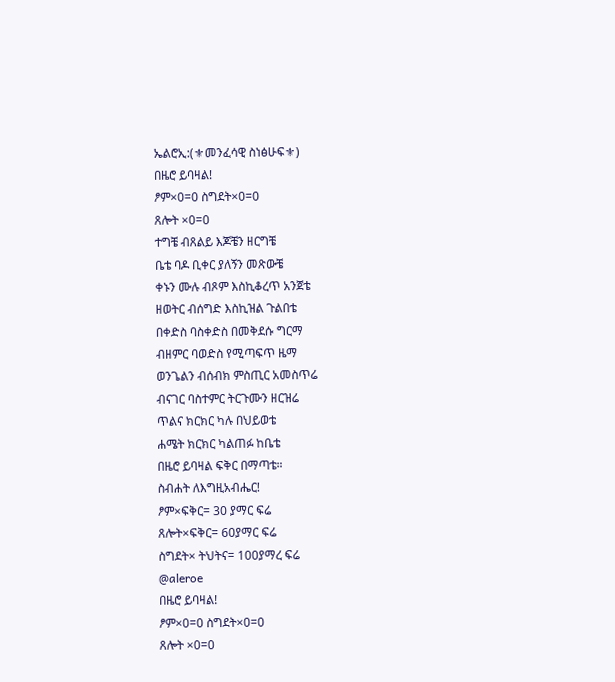ኤልሮኢ:(⚜መንፈሳዊ ስነፅሁፍ⚜)
በዜሮ ይባዛል!
ፆም×0=0 ስግደት×0=0
ጸሎት ×0=0
ተግቼ ብጸልይ እጆቼን ዘርግቼ
ቤቴ ባዶ ቢቀር ያለኝን መጽውቼ
ቀኑን ሙሉ ብጾም እስኪቆረጥ አንጀቴ
ዘወትር ብሰግድ እስኪዝል ጉልበቴ
በቀድስ ባስቀድስ በመቅደሱ ግርማ
ብዘምር ባወድስ የሚጣፍጥ ዜማ
ወንጌልን ብሰብክ ምስጢር አመስጥሬ
ብናገር ባስተምር ትርጉሙን ዘርዝሬ
ጥልና ክርክር ካሉ በህይወቴ
ሐሜት ክርክር ካልጠፉ ከቤቴ
በዜሮ ይባዛል ፍቅር በማጣቴ።
ስብሐት ለእግዚአብሔር!
ፆም×ፍቅር= 30 ያማር ፍሬ
ጸሎት×ፍቅር= 60ያማር ፍሬ
ስግደት× ትህትና= 100ያማረ ፍሬ
@aleroe
በዜሮ ይባዛል!
ፆም×0=0 ስግደት×0=0
ጸሎት ×0=0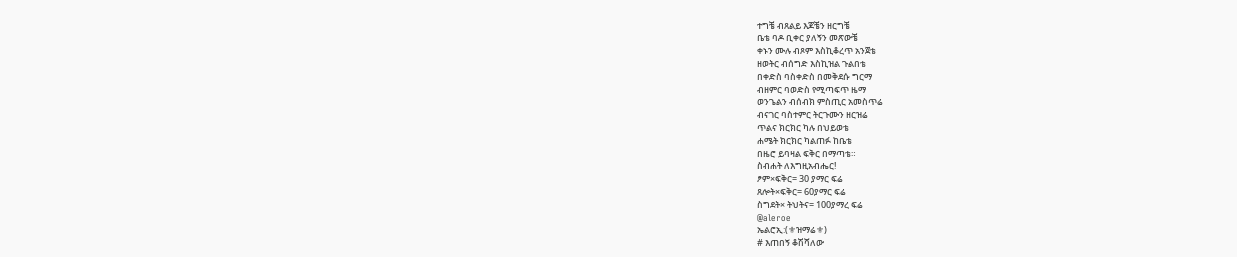ተግቼ ብጸልይ እጆቼን ዘርግቼ
ቤቴ ባዶ ቢቀር ያለኝን መጽውቼ
ቀኑን ሙሉ ብጾም እስኪቆረጥ አንጀቴ
ዘወትር ብሰግድ እስኪዝል ጉልበቴ
በቀድስ ባስቀድስ በመቅደሱ ግርማ
ብዘምር ባወድስ የሚጣፍጥ ዜማ
ወንጌልን ብሰብክ ምስጢር አመስጥሬ
ብናገር ባስተምር ትርጉሙን ዘርዝሬ
ጥልና ክርክር ካሉ በህይወቴ
ሐሜት ክርክር ካልጠፉ ከቤቴ
በዜሮ ይባዛል ፍቅር በማጣቴ።
ስብሐት ለእግዚአብሔር!
ፆም×ፍቅር= 30 ያማር ፍሬ
ጸሎት×ፍቅር= 60ያማር ፍሬ
ስግደት× ትህትና= 100ያማረ ፍሬ
@aleroe
ኤልሮኢ:(⚜ዝማሬ⚜)
# እጠበኝ ቆሽሻለው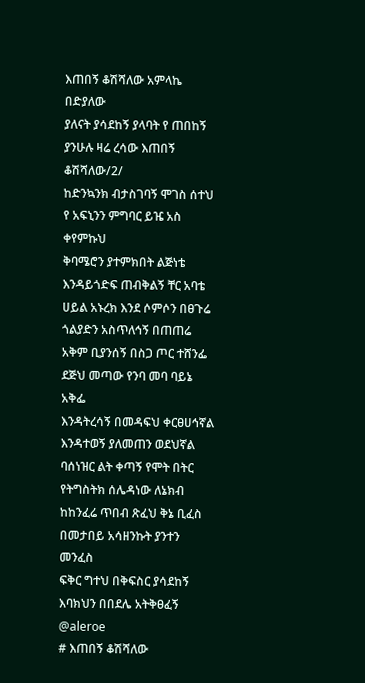እጠበኝ ቆሽሻለው አምላኬ በድያለው
ያለናት ያሳደከኝ ያላባት የ ጠበከኝ
ያንሁሉ ዛሬ ረሳው እጠበኝ ቆሽሻለው/2/
ከድንኳንክ ብታስገባኝ ሞገስ ሰተህ
የ አፍኒንን ምግባር ይዤ አስ ቀየምኩህ
ቅባሜሮን ያተምክበት ልጅነቴ
እንዳይጎድፍ ጠብቅልኝ ቸር አባቴ
ሀይል አኑረክ እንደ ሶምሶን በፀጉሬ
ጎልያድን አስጥለኅኝ በጠጠሬ
አቅም ቢያንሰኝ በስጋ ጦር ተሸንፌ
ደጅህ መጣው የንባ መባ ባይኔ አቅፌ
እንዳትረሳኝ በመዳፍህ ቀርፀሀኅኛል
እንዳተወኝ ያለመጠን ወደህኛል
ባሰነዝር ልት ቀጣኝ የሞት በትር
የትግስትክ ሰሌዳነው ለኔክብ
ከከንፈሬ ጥበብ ጽፈህ ቅኔ ቢፈስ
በመታበይ አሳዘንኩት ያንተን መንፈስ
ፍቅር ግተህ በቅፍስር ያሳደከኝ
እባክህን በበደሌ አትቅፀፈኝ
@aleroe
# እጠበኝ ቆሽሻለው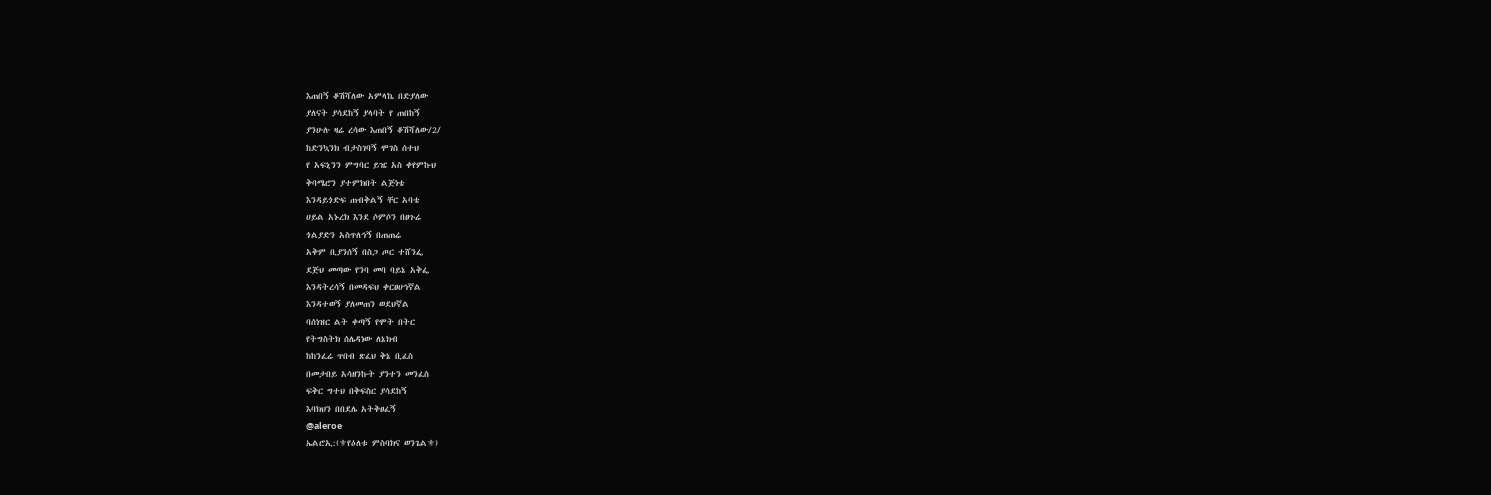እጠበኝ ቆሽሻለው አምላኬ በድያለው
ያለናት ያሳደከኝ ያላባት የ ጠበከኝ
ያንሁሉ ዛሬ ረሳው እጠበኝ ቆሽሻለው/2/
ከድንኳንክ ብታስገባኝ ሞገስ ሰተህ
የ አፍኒንን ምግባር ይዤ አስ ቀየምኩህ
ቅባሜሮን ያተምክበት ልጅነቴ
እንዳይጎድፍ ጠብቅልኝ ቸር አባቴ
ሀይል አኑረክ እንደ ሶምሶን በፀጉሬ
ጎልያድን አስጥለኅኝ በጠጠሬ
አቅም ቢያንሰኝ በስጋ ጦር ተሸንፌ
ደጅህ መጣው የንባ መባ ባይኔ አቅፌ
እንዳትረሳኝ በመዳፍህ ቀርፀሀኅኛል
እንዳተወኝ ያለመጠን ወደህኛል
ባሰነዝር ልት ቀጣኝ የሞት በትር
የትግስትክ ሰሌዳነው ለኔክብ
ከከንፈሬ ጥበብ ጽፈህ ቅኔ ቢፈስ
በመታበይ አሳዘንኩት ያንተን መንፈስ
ፍቅር ግተህ በቅፍስር ያሳደከኝ
እባክህን በበደሌ አትቅፀፈኝ
@aleroe
ኤልሮኢ:(⚜የዕለቱ ምስባክና ወንጌል⚜)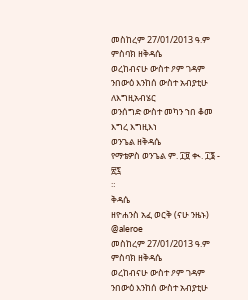መስከረም 27/01/2013 ዓ.ም
ምስባክ ዘቅዳሴ
ወረከብናሁ ውስተ ዖም ገዳም
ንበውዕ እንከሰ ውስተ አብያቲሁ ለእግዚአብሄር
ወንሰግድ ውስተ መካን ኀበ ቆመ እግረ እግዚእነ
ወንጌል ዘቅዳሴ
የማቴዎስ ወንጌል ም. ፲፱ ቊ. ፲፮ - ፳፯
።
ቅዳሴ
ዘዮሐንስ አፈ ወርቅ (ናሁ ንዜኑ)
@aleroe
መስከረም 27/01/2013 ዓ.ም
ምስባክ ዘቅዳሴ
ወረከብናሁ ውስተ ዖም ገዳም
ንበውዕ እንከሰ ውስተ አብያቲሁ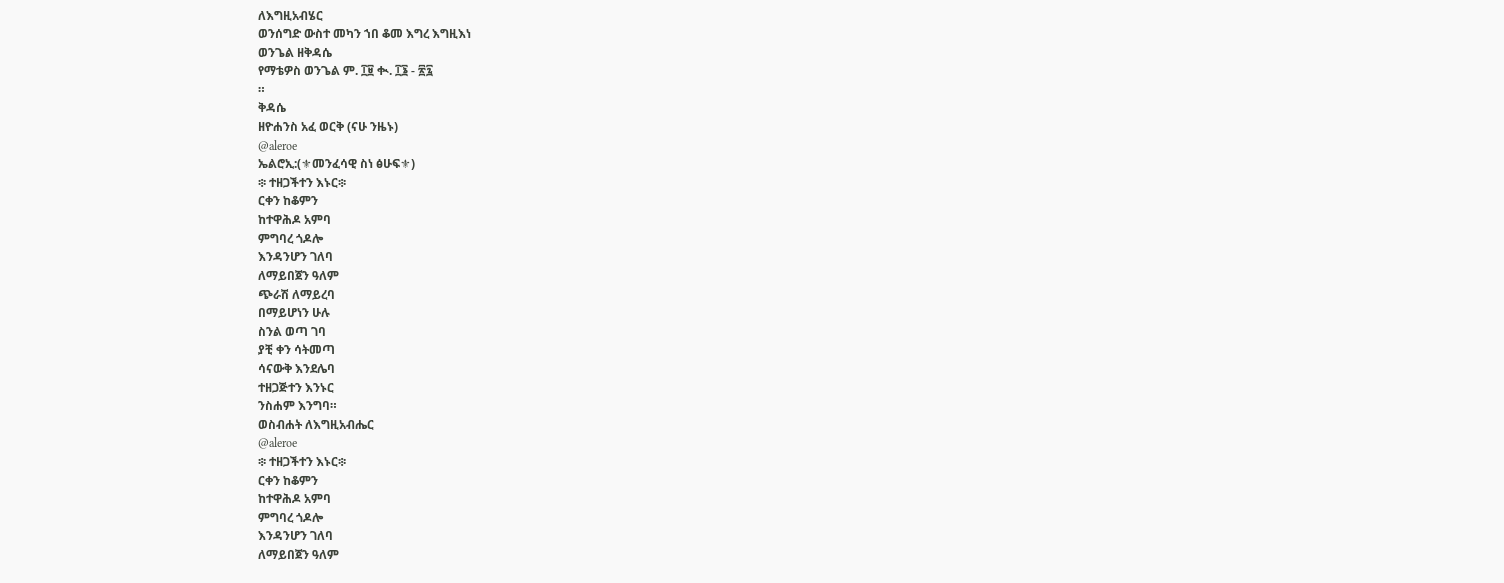ለእግዚአብሄር
ወንሰግድ ውስተ መካን ኀበ ቆመ እግረ እግዚእነ
ወንጌል ዘቅዳሴ
የማቴዎስ ወንጌል ም. ፲፱ ቊ. ፲፮ - ፳፯
።
ቅዳሴ
ዘዮሐንስ አፈ ወርቅ (ናሁ ንዜኑ)
@aleroe
ኤልሮኢ:(⚜መንፈሳዊ ስነ ፅሁፍ⚜)
፨ ተዘጋችተን እኑር፨
ርቀን ከቆምን
ከተዋሕዶ አምባ
ምግባረ ጎዶሎ
እንዳንሆን ገለባ
ለማይበጀን ዓለም
ጭራሽ ለማይረባ
በማይሆነን ሁሉ
ስንል ወጣ ገባ
ያቺ ቀን ሳትመጣ
ሳናውቅ እንደሌባ
ተዘጋጅተን እንኑር
ንስሐም እንግባ።
ወስብሐት ለእግዚአብሔር
@aleroe
፨ ተዘጋችተን እኑር፨
ርቀን ከቆምን
ከተዋሕዶ አምባ
ምግባረ ጎዶሎ
እንዳንሆን ገለባ
ለማይበጀን ዓለም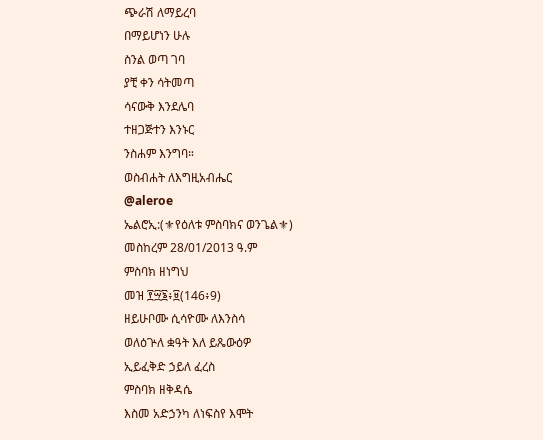ጭራሽ ለማይረባ
በማይሆነን ሁሉ
ስንል ወጣ ገባ
ያቺ ቀን ሳትመጣ
ሳናውቅ እንደሌባ
ተዘጋጅተን እንኑር
ንስሐም እንግባ።
ወስብሐት ለእግዚአብሔር
@aleroe
ኤልሮኢ:(⚜የዕለቱ ምስባክና ወንጌል⚜)
መስከረም 28/01/2013 ዓ.ም
ምስባክ ዘነግህ
መዝ ፻፵፮፥፱(146፥9)
ዘይሁቦሙ ሲሳዮሙ ለእንስሳ
ወለዕጕለ ቋዓት እለ ይጼውዕዎ
ኢይፈቅድ ኃይለ ፈረስ
ምስባክ ዘቅዳሴ
እስመ አድኃንካ ለነፍስየ እሞት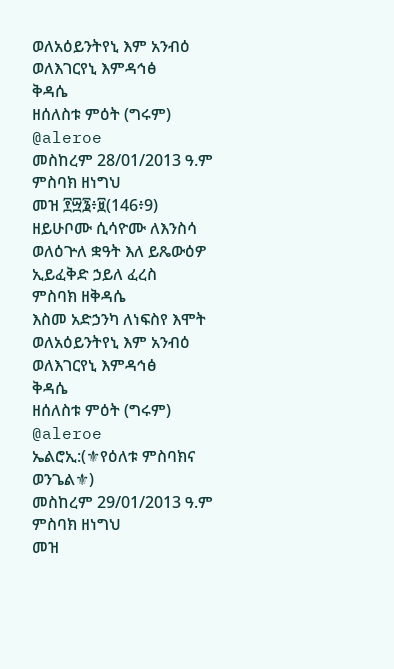ወለአዕይንትየኒ እም አንብዕ
ወለእገርየኒ እምዳኅፅ
ቅዳሴ
ዘሰለስቱ ምዕት (ግሩም)
@aleroe
መስከረም 28/01/2013 ዓ.ም
ምስባክ ዘነግህ
መዝ ፻፵፮፥፱(146፥9)
ዘይሁቦሙ ሲሳዮሙ ለእንስሳ
ወለዕጕለ ቋዓት እለ ይጼውዕዎ
ኢይፈቅድ ኃይለ ፈረስ
ምስባክ ዘቅዳሴ
እስመ አድኃንካ ለነፍስየ እሞት
ወለአዕይንትየኒ እም አንብዕ
ወለእገርየኒ እምዳኅፅ
ቅዳሴ
ዘሰለስቱ ምዕት (ግሩም)
@aleroe
ኤልሮኢ:(⚜የዕለቱ ምስባክና ወንጌል⚜)
መስከረም 29/01/2013 ዓ.ም
ምስባክ ዘነግህ
መዝ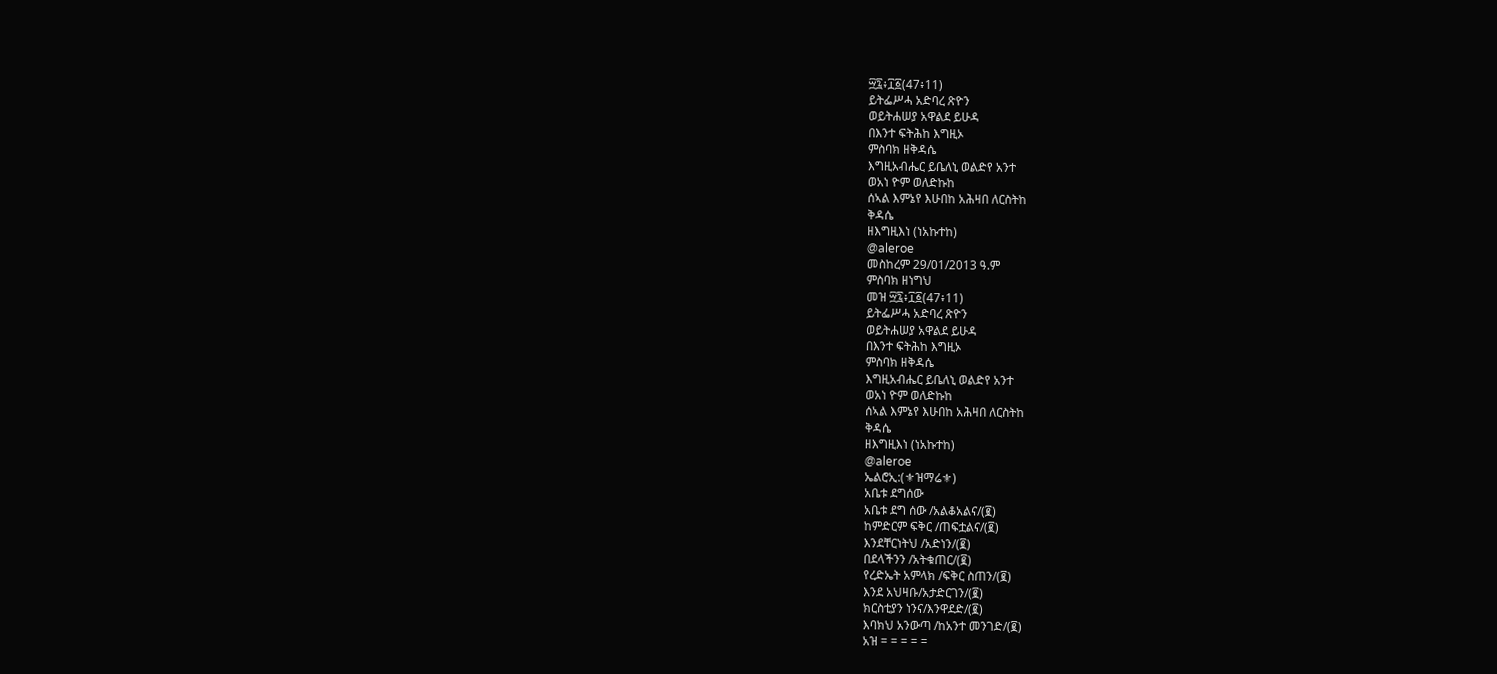፵፯፥፲፩(47፥11)
ይትፌሥሓ አድባረ ጽዮን
ወይትሐሠያ አዋልደ ይሁዳ
በእንተ ፍትሕከ እግዚኦ
ምስባክ ዘቅዳሴ
እግዚአብሔር ይቤለኒ ወልድየ አንተ
ወአነ ዮም ወለድኩከ
ሰኣል እምኔየ እሁበከ አሕዛበ ለርስትከ
ቅዳሴ
ዘእግዚእነ (ነአኩተከ)
@aleroe
መስከረም 29/01/2013 ዓ.ም
ምስባክ ዘነግህ
መዝ ፵፯፥፲፩(47፥11)
ይትፌሥሓ አድባረ ጽዮን
ወይትሐሠያ አዋልደ ይሁዳ
በእንተ ፍትሕከ እግዚኦ
ምስባክ ዘቅዳሴ
እግዚአብሔር ይቤለኒ ወልድየ አንተ
ወአነ ዮም ወለድኩከ
ሰኣል እምኔየ እሁበከ አሕዛበ ለርስትከ
ቅዳሴ
ዘእግዚእነ (ነአኩተከ)
@aleroe
ኤልሮኢ:(⚜ዝማሬ⚜)
አቤቱ ደግሰው
አቤቱ ደግ ሰው /አልቆአልና/(፪)
ከምድርም ፍቅር /ጠፍቷልና/(፪)
እንደቸርነትህ /አድነን/(፪)
በደላችንን /አትቁጠር/(፪)
የረድኤት አምላክ /ፍቅር ስጠን/(፪)
እንደ አህዛቡ/አታድርገን/(፪)
ክርስቲያን ነንና/እንዋደድ/(፪)
እባክህ አንውጣ /ከአንተ መንገድ/(፪)
አዝ = = = = =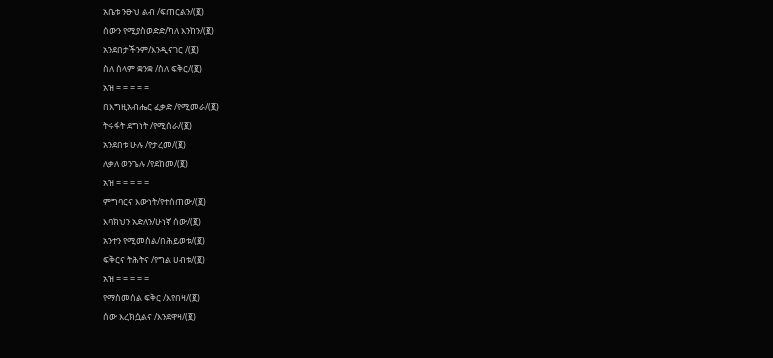አቤቱ ንፁህ ልብ /ፍጠርልን/(፪)
ሰውን የሚያስወድድ/ካለ እንከን/(፪)
አንደበታችንም/እንዲናገር /(፪)
ስለ ሰላም ቋንቋ /ስለ ፍቅር/(፪)
አዝ = = = = =
በእግዚአብሔር ፈቃድ /የሚመራ/(፪)
ትሩፋት ደግነት /የሚሰራ/(፪)
አንደበቱ ሁሉ /የታረመ/(፪)
ለቃለ ወንጌሉ /የደከመ/(፪)
አዝ = = = = =
ምግባርና እውነት/የተሰጠው/(፪)
እባክህን አድለን/ሁነኛ ሰው/(፪)
አንተን የሚመስል/በሕይወቱ/(፪)
ፍቅርና ትሕትና /የግል ሀብቱ/(፪)
አዝ = = = = =
የማስመሰል ፍቅር /እየበዛ/(፪)
ሰው እረክሷልና /እንደዋዛ/(፪)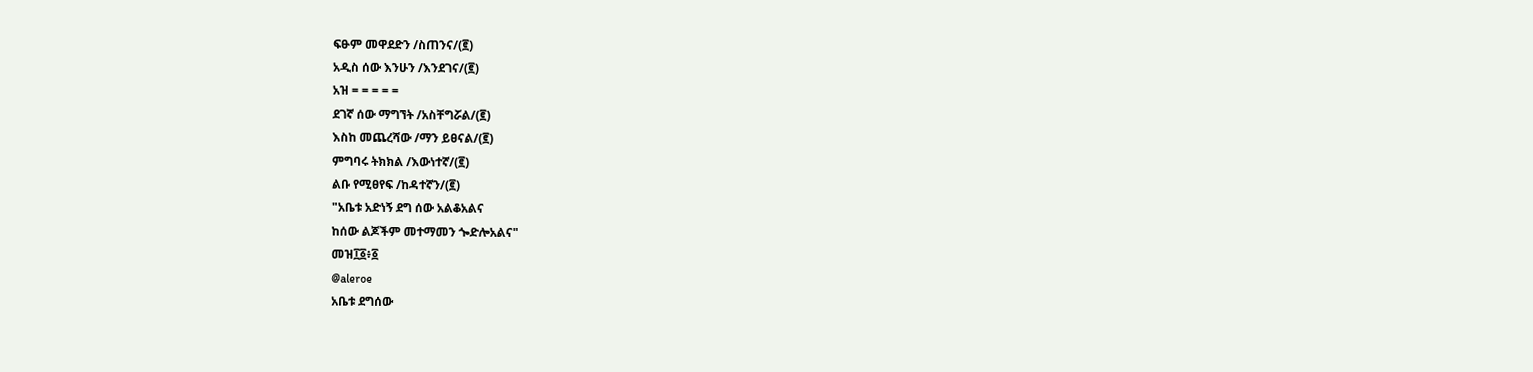ፍፁም መዋደድን /ስጠንና/(፪)
አዲስ ሰው እንሁን /እንደገና/(፪)
አዝ = = = = =
ደገኛ ሰው ማግኘት /አስቸግሯል/(፪)
እስከ መጨረሻው /ማን ይፀናል/(፪)
ምግባሩ ትክክል /እውነተኛ/(፪)
ልቡ የሚፀየፍ /ከዳተኛን/(፪)
"አቤቱ አድነኝ ደግ ሰው አልቆአልና
ከሰው ልጆችም መተማመን ጐድሎአልና"
መዝ፲፩፥፩
@aleroe
አቤቱ ደግሰው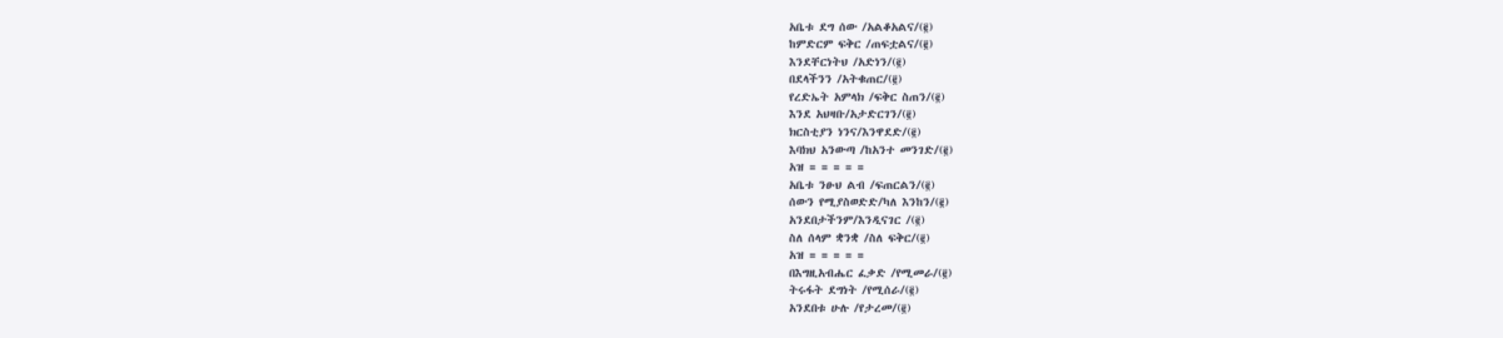አቤቱ ደግ ሰው /አልቆአልና/(፪)
ከምድርም ፍቅር /ጠፍቷልና/(፪)
እንደቸርነትህ /አድነን/(፪)
በደላችንን /አትቁጠር/(፪)
የረድኤት አምላክ /ፍቅር ስጠን/(፪)
እንደ አህዛቡ/አታድርገን/(፪)
ክርስቲያን ነንና/እንዋደድ/(፪)
እባክህ አንውጣ /ከአንተ መንገድ/(፪)
አዝ = = = = =
አቤቱ ንፁህ ልብ /ፍጠርልን/(፪)
ሰውን የሚያስወድድ/ካለ እንከን/(፪)
አንደበታችንም/እንዲናገር /(፪)
ስለ ሰላም ቋንቋ /ስለ ፍቅር/(፪)
አዝ = = = = =
በእግዚአብሔር ፈቃድ /የሚመራ/(፪)
ትሩፋት ደግነት /የሚሰራ/(፪)
አንደበቱ ሁሉ /የታረመ/(፪)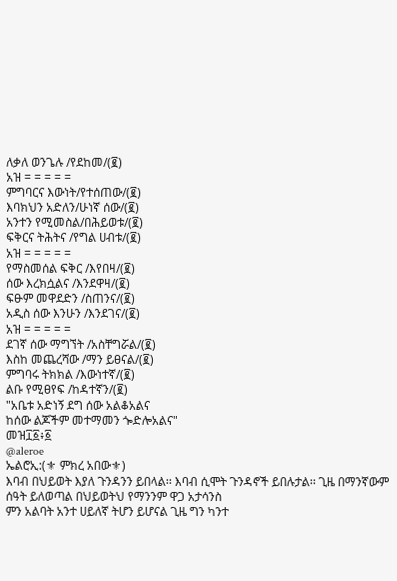ለቃለ ወንጌሉ /የደከመ/(፪)
አዝ = = = = =
ምግባርና እውነት/የተሰጠው/(፪)
እባክህን አድለን/ሁነኛ ሰው/(፪)
አንተን የሚመስል/በሕይወቱ/(፪)
ፍቅርና ትሕትና /የግል ሀብቱ/(፪)
አዝ = = = = =
የማስመሰል ፍቅር /እየበዛ/(፪)
ሰው እረክሷልና /እንደዋዛ/(፪)
ፍፁም መዋደድን /ስጠንና/(፪)
አዲስ ሰው እንሁን /እንደገና/(፪)
አዝ = = = = =
ደገኛ ሰው ማግኘት /አስቸግሯል/(፪)
እስከ መጨረሻው /ማን ይፀናል/(፪)
ምግባሩ ትክክል /እውነተኛ/(፪)
ልቡ የሚፀየፍ /ከዳተኛን/(፪)
"አቤቱ አድነኝ ደግ ሰው አልቆአልና
ከሰው ልጆችም መተማመን ጐድሎአልና"
መዝ፲፩፥፩
@aleroe
ኤልሮኢ:(⚜ ምክረ አበው⚜)
እባብ በህይወት እያለ ጉንዳንን ይበላል፡፡ እባብ ሲሞት ጉንዳኖች ይበሉታል፡፡ ጊዜ በማንኛውም ሰዓት ይለወጣል በህይወትህ የማንንም ዋጋ አታሳንስ
ምን አልባት አንተ ሀይለኛ ትሆን ይሆናል ጊዜ ግን ካንተ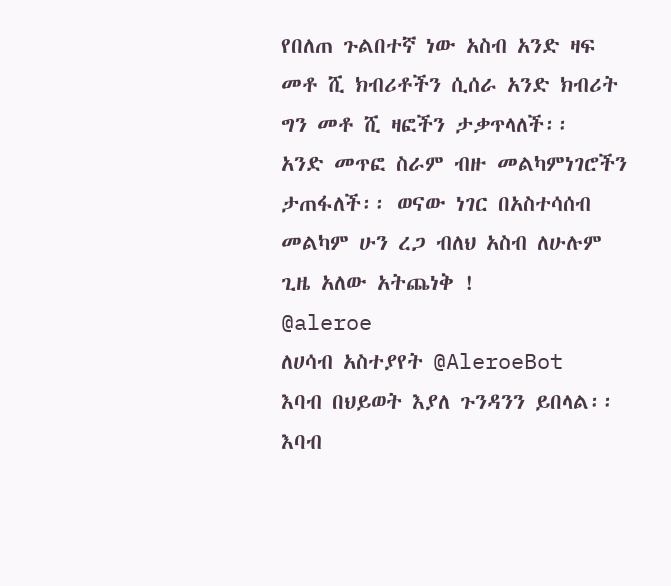የበለጠ ጉልበተኛ ነው አስብ አንድ ዛፍ መቶ ሺ ክብሪቶችን ሲሰራ አንድ ክብሪት ግን መቶ ሺ ዛፎችን ታቃጥላለች፡፡
አንድ መጥፎ ስራም ብዙ መልካምነገሮችን ታጠፋለች፡፡ ወናው ነገር በአስተሳሰብ መልካም ሁን ረጋ ብለህ አስብ ለሁሉም ጊዜ አለው አትጨነቅ !
@aleroe
ለሀሳብ አስተያየት @AleroeBot
እባብ በህይወት እያለ ጉንዳንን ይበላል፡፡ እባብ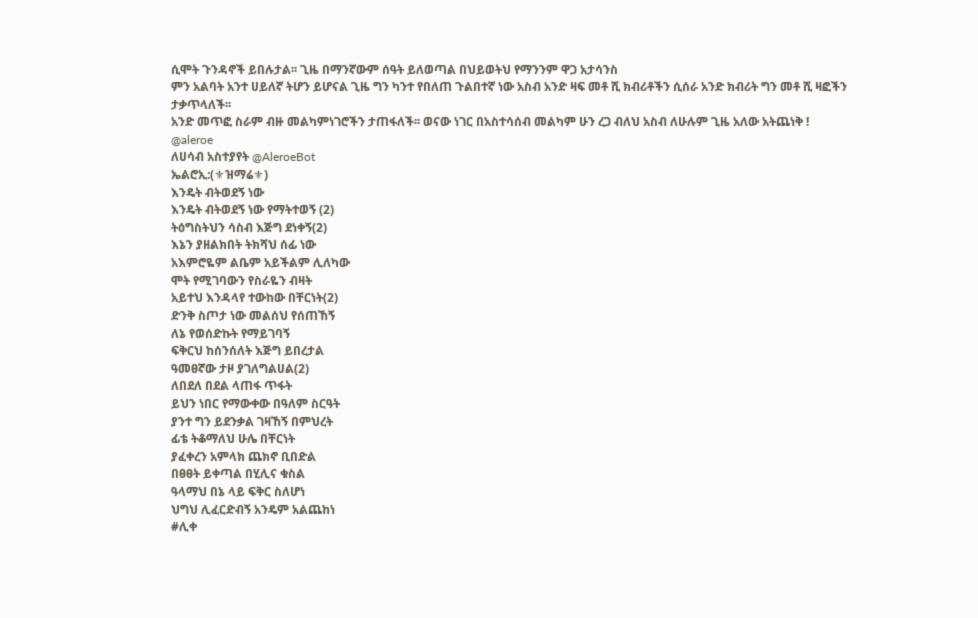ሲሞት ጉንዳኖች ይበሉታል፡፡ ጊዜ በማንኛውም ሰዓት ይለወጣል በህይወትህ የማንንም ዋጋ አታሳንስ
ምን አልባት አንተ ሀይለኛ ትሆን ይሆናል ጊዜ ግን ካንተ የበለጠ ጉልበተኛ ነው አስብ አንድ ዛፍ መቶ ሺ ክብሪቶችን ሲሰራ አንድ ክብሪት ግን መቶ ሺ ዛፎችን ታቃጥላለች፡፡
አንድ መጥፎ ስራም ብዙ መልካምነገሮችን ታጠፋለች፡፡ ወናው ነገር በአስተሳሰብ መልካም ሁን ረጋ ብለህ አስብ ለሁሉም ጊዜ አለው አትጨነቅ !
@aleroe
ለሀሳብ አስተያየት @AleroeBot
ኤልሮኢ:(⚜ዝማሬ⚜)
እንዴት ብትወደኝ ነው
እንዴት ብትወደኝ ነው የማትተወኝ (2)
ትዕግስትህን ሳስብ እጅግ ደነቀኝ(2)
እኔን ያዘልክበት ትክሻህ ሰፊ ነው
አእምሮዬም ልቤም አይችልም ሊለካው
ሞት የሚገባውን የስራዬን ብዛት
አይተህ እንዳላየ ተውከው በቸርነት(2)
ድንቅ ስጦታ ነው መልሰህ የሰጠኸኝ
ለኔ የወሰድኩት የማይገባኝ
ፍቅርህ ከሰንሰለት እጅግ ይበረታል
ዓመፀኛው ታዞ ያገለግልሀል(2)
ለበደለ በደል ላጠፋ ጥፋት
ይህን ነበር የማውቀው በዓለም ስርዓት
ያንተ ግን ይደንቃል ገዛኸኝ በምህረት
ፊቴ ትቆማለህ ሁሌ በቸርነት
ያፈቀረን አምላክ ጨክኖ ቢበድል
በፀፀት ይቀጣል በሂሊና ቁስል
ዓላማህ በኔ ላይ ፍቅር ስለሆነ
ህግህ ሊፈርድብኝ አንዴም አልጨከነ
#ሊቀ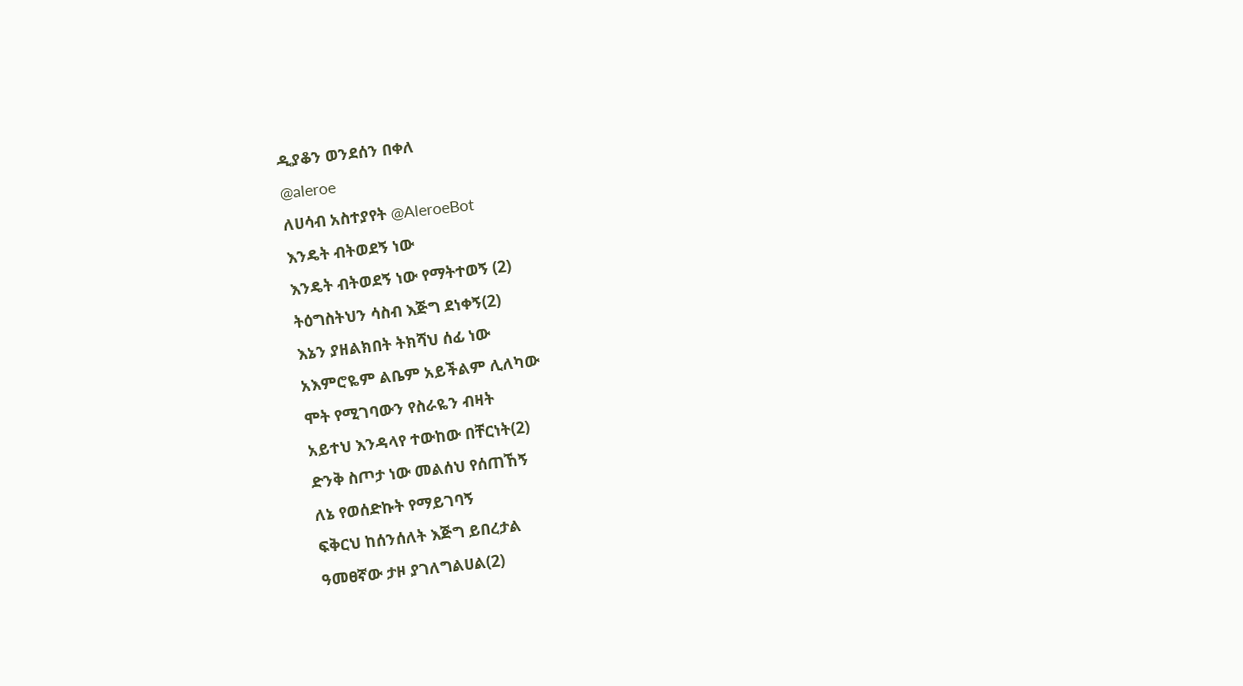ዲያቆን ወንደሰን በቀለ
@aleroe
ለሀሳብ አስተያየት @AleroeBot
እንዴት ብትወደኝ ነው
እንዴት ብትወደኝ ነው የማትተወኝ (2)
ትዕግስትህን ሳስብ እጅግ ደነቀኝ(2)
እኔን ያዘልክበት ትክሻህ ሰፊ ነው
አእምሮዬም ልቤም አይችልም ሊለካው
ሞት የሚገባውን የስራዬን ብዛት
አይተህ እንዳላየ ተውከው በቸርነት(2)
ድንቅ ስጦታ ነው መልሰህ የሰጠኸኝ
ለኔ የወሰድኩት የማይገባኝ
ፍቅርህ ከሰንሰለት እጅግ ይበረታል
ዓመፀኛው ታዞ ያገለግልሀል(2)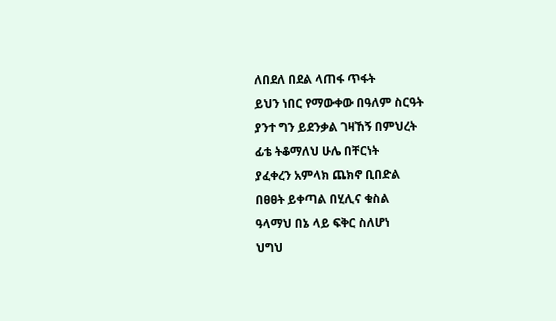ለበደለ በደል ላጠፋ ጥፋት
ይህን ነበር የማውቀው በዓለም ስርዓት
ያንተ ግን ይደንቃል ገዛኸኝ በምህረት
ፊቴ ትቆማለህ ሁሌ በቸርነት
ያፈቀረን አምላክ ጨክኖ ቢበድል
በፀፀት ይቀጣል በሂሊና ቁስል
ዓላማህ በኔ ላይ ፍቅር ስለሆነ
ህግህ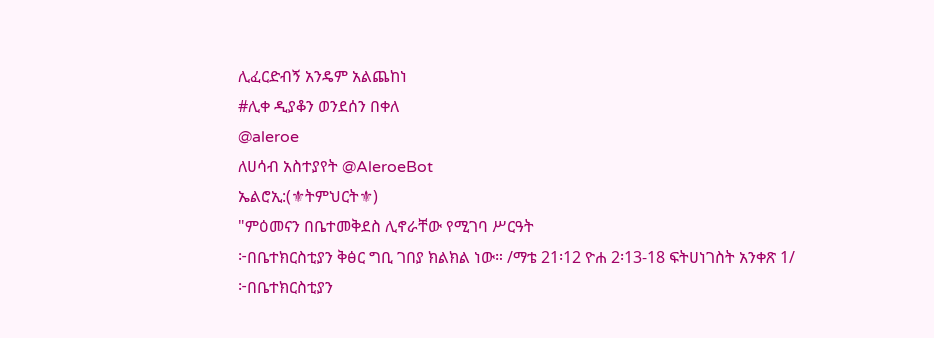ሊፈርድብኝ አንዴም አልጨከነ
#ሊቀ ዲያቆን ወንደሰን በቀለ
@aleroe
ለሀሳብ አስተያየት @AleroeBot
ኤልሮኢ:(⚜ትምህርት⚜)
"ምዕመናን በቤተመቅደስ ሊኖራቸው የሚገባ ሥርዓት
፦በቤተክርስቲያን ቅፅር ግቢ ገበያ ክልክል ነው። /ማቴ 21፡12 ዮሐ 2፡13-18 ፍትሀነገስት አንቀጽ 1/
፦በቤተክርስቲያን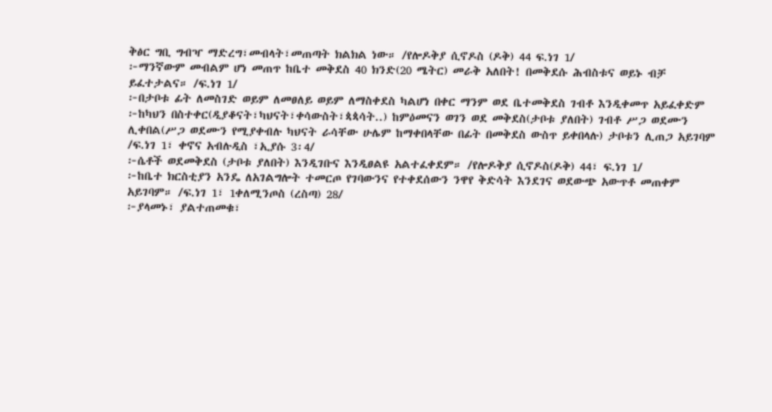ቅፅር ግቢ ግብዣ ማድረግ፣መብላት፣መጠጣት ክልክል ነው። /የሎዶቅያ ሲኖዶስ (ዶቅ) 44 ፍ.ነገ 1/
፦ማንኛውም መብልም ሆነ መጠጥ ከቤተ መቅደስ 40 ክንድ(20 ሜትር) መራቅ አለበት! በመቅደሱ ሕብስቱና ወይኑ ብቻ ይፈተታልና። /ፍ.ነገ 1/
፦በታቦቱ ፊት ለመስገድ ወይም ለመፀለይ ወይም ለማስቀደስ ካልሆነ በቀር ማንም ወደ ቤተመቅደስ ገብቶ እንዲቀመጥ አይፈቀድም
፦ከካህን በስተቀር(ዲያቆናት፣ካህናት፣ቀሳውስት፣ጳጳሳት..) ከምዕመናን ወገን ወደ መቅደስ(ታቦቱ ያለበት) ገብቶ ሥጋ ወደሙን ሊቀበል(ሥጋ ወደሙን የሚያቀብሉ ካህናት ራሳቸው ሁሌም ከማቀበላቸው በፊት በመቅደስ ውስጥ ይቀበላሉ) ታቦቱን ሊጠጋ አይገባም /ፍ.ነገ 1፣ ቀኖና አብሉዲስ ፣ኢያሱ 3፡4/
፦ሴቶች ወደመቅደስ (ታቦቱ ያለበት) እንዲገቡና እንዲፀልዩ አልተፈቀደም። /የሎዶቅያ ሲኖዶስ(ዶቅ) 44፣ ፍ.ነገ 1/
፦ከቤተ ክርስቲያን አንዴ ለአገልግሎት ተመርጦ የገባውንና የተቀደሰውን ንዋየ ቅድሳት እንደገና ወደውጭ አውጥቶ መጠቀም አይገባም። /ፍ.ነገ 1፣ 1ቀለሚንጦስ (ረስጣ) 28/
፦ያላመኑ፣ ያልተጠመቁ፣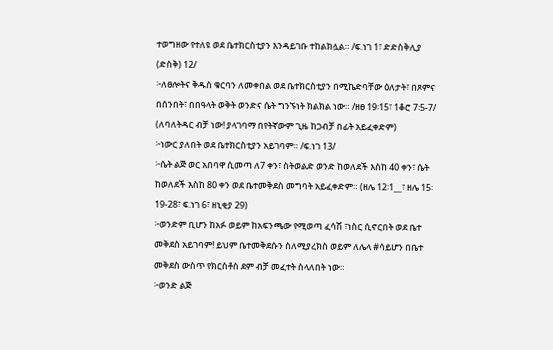ተወግዘው የተለዩ ወደ ቤተክርስቲያን እንዳይገቡ ተከልክሏል። /ፍ.ነገ 1፣ ድድስቅሊያ (ድስቅ) 12/
፦ለፀሎትና ቅዱስ ቁርባን ለመቀበል ወደ ቤተክርስቲያን በሚኬድባቸው ዕለታት፣ በጾምና በሰንበት፣ በበዓላት ወቅት ወንድና ሴት ግንኙነት ክልክል ነው። /ዘፀ 19፡15፣ 1ቆሮ 7፡5-7/ (ለባለትዳር ብቻ ነው! ያላገባማ በየትኛውም ጊዜ ከጋብቻ በፊት አይፈቀድም)
፦ነውር ያለበት ወደ ቤተክርስቲያን አይገባም። /ፍ.ነገ 13/
፦ሴት ልጅ ወር አበባዋ ሲመጣ ለ7 ቀን፣ ስትወልድ ወንድ ከወለደች እስከ 40 ቀን፣ ሴት ከወለደች እስከ 80 ቀን ወደ ቤተመቅደስ መግባት አይፈቀድም። (ዘሌ 12፡1__፣ ዘሌ 15፡19-28፣ ፍ.ነገ 6፣ ዘኒቂያ 29)
፦ወንድም ቢሆን ከአፉ ወይም ከአፍንጫው የሚወጣ ፈሳሽ ፣ነስር ሲኖርበት ወደ ቤተ መቅደስ አይገባም! ይህም ቤተመቅደሱን ስለሚያረክስ ወይም ለሌላ #ሳይሆን በቤተ መቅደስ ውስጥ የክርስቶስ ደም ብቻ መፈተት ስላለበት ነው።
፦ወንድ ልጅ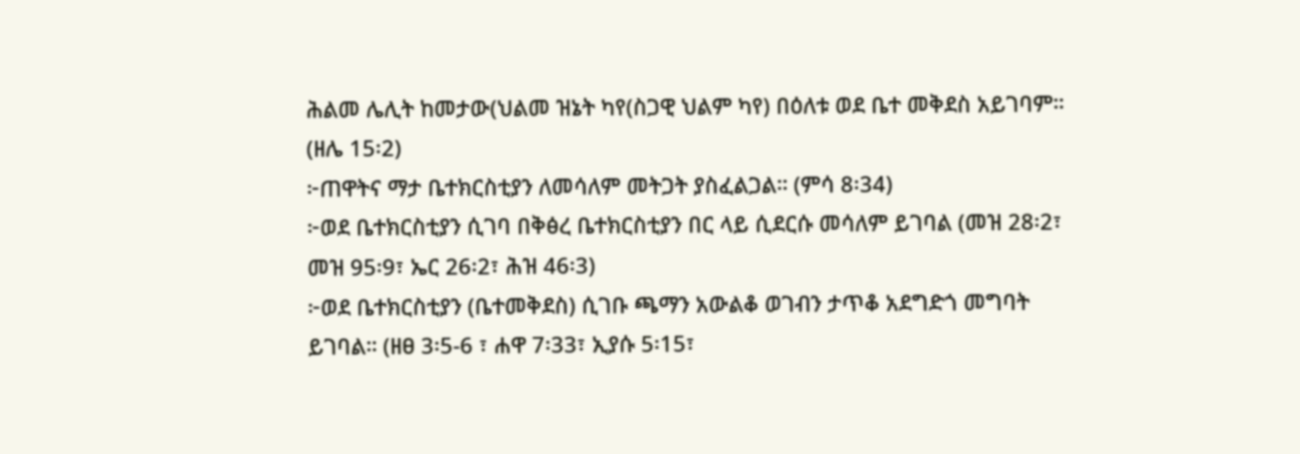ሕልመ ሌሊት ከመታው(ህልመ ዝኔት ካየ(ስጋዊ ህልም ካየ) በዕለቱ ወደ ቤተ መቅደስ አይገባም። (ዘሌ 15፡2)
፦ጠዋትና ማታ ቤተክርስቲያን ለመሳለም መትጋት ያስፈልጋል። (ምሳ 8፡34)
፦ወደ ቤተክርስቲያን ሲገባ በቅፅረ ቤተክርስቲያን በር ላይ ሲደርሱ መሳለም ይገባል (መዝ 28፡2፣ መዝ 95፡9፣ ኤር 26፡2፣ ሕዝ 46፡3)
፦ወደ ቤተክርስቲያን (ቤተመቅደስ) ሲገቡ ጫማን አውልቆ ወገብን ታጥቆ አደግድጎ መግባት ይገባል። (ዘፀ 3፡5-6 ፣ ሐዋ 7፡33፣ ኢያሱ 5፡15፣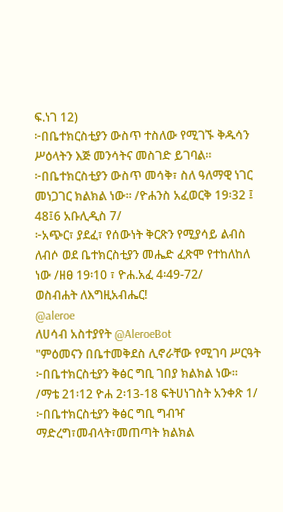ፍ.ነገ 12)
፦በቤተክርስቲያን ውስጥ ተስለው የሚገኙ ቅዱሳን ሥዕላትን እጅ መንሳትና መስገድ ይገባል።
፦በቤተክርስቲያን ውስጥ መሳቅ፣ ስለ ዓለማዊ ነገር መነጋገር ክልክል ነው። /ዮሐንስ አፈወርቅ 19፡32 ፤ 48፤6 አቡሊዲስ 7/
፦አጭር፣ ያደፈ፣ የሰውነት ቅርጽን የሚያሳይ ልብስ ለብሶ ወደ ቤተክርስቲያን መሔድ ፈጽሞ የተከለከለ ነው /ዘፀ 19፡10 ፣ ዮሐ.አፈ 4፡49-72/
ወስብሐት ለእግዚአብሔር!
@aleroe
ለሀሳብ አስተያየት @AleroeBot
"ምዕመናን በቤተመቅደስ ሊኖራቸው የሚገባ ሥርዓት
፦በቤተክርስቲያን ቅፅር ግቢ ገበያ ክልክል ነው። /ማቴ 21፡12 ዮሐ 2፡13-18 ፍትሀነገስት አንቀጽ 1/
፦በቤተክርስቲያን ቅፅር ግቢ ግብዣ ማድረግ፣መብላት፣መጠጣት ክልክል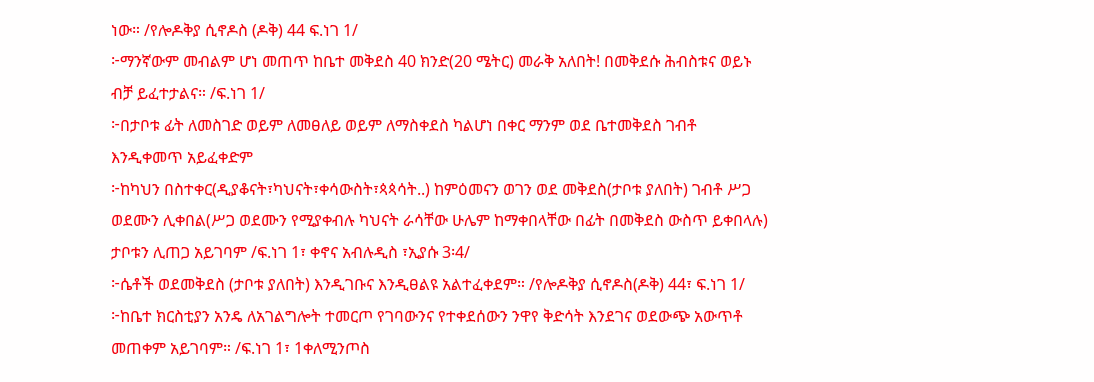ነው። /የሎዶቅያ ሲኖዶስ (ዶቅ) 44 ፍ.ነገ 1/
፦ማንኛውም መብልም ሆነ መጠጥ ከቤተ መቅደስ 40 ክንድ(20 ሜትር) መራቅ አለበት! በመቅደሱ ሕብስቱና ወይኑ ብቻ ይፈተታልና። /ፍ.ነገ 1/
፦በታቦቱ ፊት ለመስገድ ወይም ለመፀለይ ወይም ለማስቀደስ ካልሆነ በቀር ማንም ወደ ቤተመቅደስ ገብቶ እንዲቀመጥ አይፈቀድም
፦ከካህን በስተቀር(ዲያቆናት፣ካህናት፣ቀሳውስት፣ጳጳሳት..) ከምዕመናን ወገን ወደ መቅደስ(ታቦቱ ያለበት) ገብቶ ሥጋ ወደሙን ሊቀበል(ሥጋ ወደሙን የሚያቀብሉ ካህናት ራሳቸው ሁሌም ከማቀበላቸው በፊት በመቅደስ ውስጥ ይቀበላሉ) ታቦቱን ሊጠጋ አይገባም /ፍ.ነገ 1፣ ቀኖና አብሉዲስ ፣ኢያሱ 3፡4/
፦ሴቶች ወደመቅደስ (ታቦቱ ያለበት) እንዲገቡና እንዲፀልዩ አልተፈቀደም። /የሎዶቅያ ሲኖዶስ(ዶቅ) 44፣ ፍ.ነገ 1/
፦ከቤተ ክርስቲያን አንዴ ለአገልግሎት ተመርጦ የገባውንና የተቀደሰውን ንዋየ ቅድሳት እንደገና ወደውጭ አውጥቶ መጠቀም አይገባም። /ፍ.ነገ 1፣ 1ቀለሚንጦስ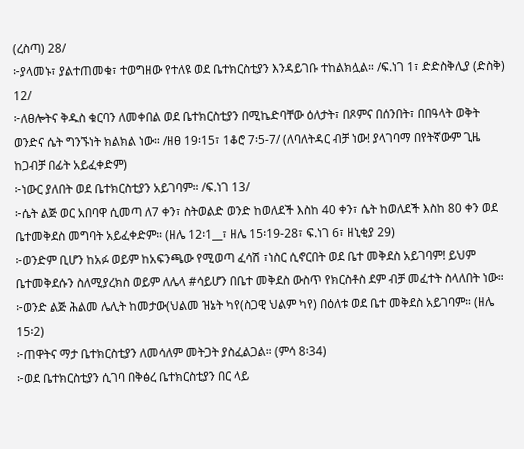(ረስጣ) 28/
፦ያላመኑ፣ ያልተጠመቁ፣ ተወግዘው የተለዩ ወደ ቤተክርስቲያን እንዳይገቡ ተከልክሏል። /ፍ.ነገ 1፣ ድድስቅሊያ (ድስቅ) 12/
፦ለፀሎትና ቅዱስ ቁርባን ለመቀበል ወደ ቤተክርስቲያን በሚኬድባቸው ዕለታት፣ በጾምና በሰንበት፣ በበዓላት ወቅት ወንድና ሴት ግንኙነት ክልክል ነው። /ዘፀ 19፡15፣ 1ቆሮ 7፡5-7/ (ለባለትዳር ብቻ ነው! ያላገባማ በየትኛውም ጊዜ ከጋብቻ በፊት አይፈቀድም)
፦ነውር ያለበት ወደ ቤተክርስቲያን አይገባም። /ፍ.ነገ 13/
፦ሴት ልጅ ወር አበባዋ ሲመጣ ለ7 ቀን፣ ስትወልድ ወንድ ከወለደች እስከ 40 ቀን፣ ሴት ከወለደች እስከ 80 ቀን ወደ ቤተመቅደስ መግባት አይፈቀድም። (ዘሌ 12፡1__፣ ዘሌ 15፡19-28፣ ፍ.ነገ 6፣ ዘኒቂያ 29)
፦ወንድም ቢሆን ከአፉ ወይም ከአፍንጫው የሚወጣ ፈሳሽ ፣ነስር ሲኖርበት ወደ ቤተ መቅደስ አይገባም! ይህም ቤተመቅደሱን ስለሚያረክስ ወይም ለሌላ #ሳይሆን በቤተ መቅደስ ውስጥ የክርስቶስ ደም ብቻ መፈተት ስላለበት ነው።
፦ወንድ ልጅ ሕልመ ሌሊት ከመታው(ህልመ ዝኔት ካየ(ስጋዊ ህልም ካየ) በዕለቱ ወደ ቤተ መቅደስ አይገባም። (ዘሌ 15፡2)
፦ጠዋትና ማታ ቤተክርስቲያን ለመሳለም መትጋት ያስፈልጋል። (ምሳ 8፡34)
፦ወደ ቤተክርስቲያን ሲገባ በቅፅረ ቤተክርስቲያን በር ላይ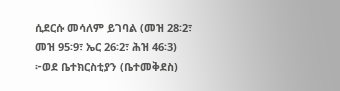ሲደርሱ መሳለም ይገባል (መዝ 28፡2፣ መዝ 95፡9፣ ኤር 26፡2፣ ሕዝ 46፡3)
፦ወደ ቤተክርስቲያን (ቤተመቅደስ)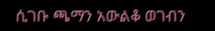ሲገቡ ጫማን አውልቆ ወገብን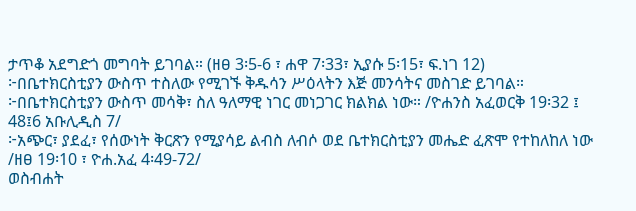ታጥቆ አደግድጎ መግባት ይገባል። (ዘፀ 3፡5-6 ፣ ሐዋ 7፡33፣ ኢያሱ 5፡15፣ ፍ.ነገ 12)
፦በቤተክርስቲያን ውስጥ ተስለው የሚገኙ ቅዱሳን ሥዕላትን እጅ መንሳትና መስገድ ይገባል።
፦በቤተክርስቲያን ውስጥ መሳቅ፣ ስለ ዓለማዊ ነገር መነጋገር ክልክል ነው። /ዮሐንስ አፈወርቅ 19፡32 ፤ 48፤6 አቡሊዲስ 7/
፦አጭር፣ ያደፈ፣ የሰውነት ቅርጽን የሚያሳይ ልብስ ለብሶ ወደ ቤተክርስቲያን መሔድ ፈጽሞ የተከለከለ ነው /ዘፀ 19፡10 ፣ ዮሐ.አፈ 4፡49-72/
ወስብሐት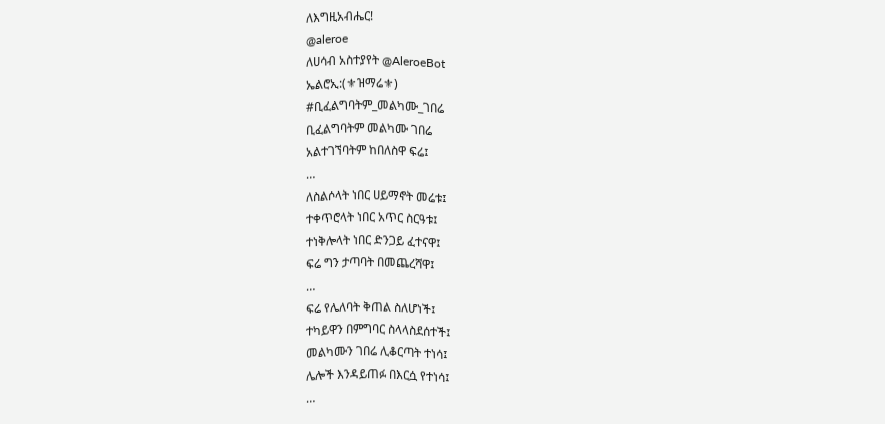ለእግዚአብሔር!
@aleroe
ለሀሳብ አስተያየት @AleroeBot
ኤልሮኢ:(⚜ዝማሬ⚜)
#ቢፈልግባትም_መልካሙ_ገበሬ
ቢፈልግባትም መልካሙ ገበሬ
አልተገኘባትም ከበለስዋ ፍሬ፤
…
ለስልሶላት ነበር ሀይማኖት መሬቱ፤
ተቀጥሮላት ነበር አጥር ስርዓቱ፤
ተነቅሎላት ነበር ድንጋይ ፈተናዋ፤
ፍሬ ግን ታጣባት በመጨረሻዋ፤
…
ፍሬ የሌለባት ቅጠል ስለሆነች፤
ተካይዋን በምግባር ስላላስደሰተች፤
መልካሙን ገበሬ ሊቆርጣት ተነሳ፤
ሌሎች እንዳይጠፉ በእርሷ የተነሳ፤
…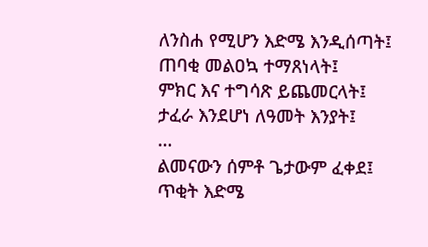ለንስሐ የሚሆን እድሜ እንዲሰጣት፤
ጠባቂ መልዐኳ ተማጸነላት፤
ምክር እና ተግሳጽ ይጨመርላት፤
ታፈራ እንደሆነ ለዓመት እንያት፤
…
ልመናውን ሰምቶ ጌታውም ፈቀደ፤
ጥቂት እድሜ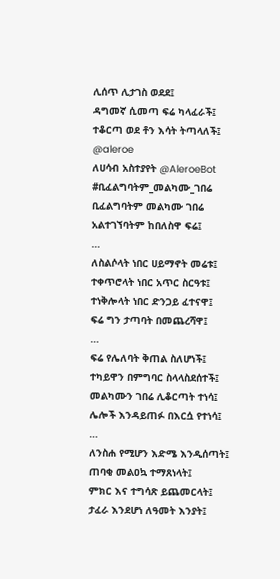ሊሰጥ ሊታገስ ወደደ፤
ዳግመኛ ሲመጣ ፍሬ ካላፈራች፤
ተቆርጣ ወደ ቶን እሳት ትጣላለች፤
@aleroe
ለሀሳብ አስተያየት @AleroeBot
#ቢፈልግባትም_መልካሙ_ገበሬ
ቢፈልግባትም መልካሙ ገበሬ
አልተገኘባትም ከበለስዋ ፍሬ፤
…
ለስልሶላት ነበር ሀይማኖት መሬቱ፤
ተቀጥሮላት ነበር አጥር ስርዓቱ፤
ተነቅሎላት ነበር ድንጋይ ፈተናዋ፤
ፍሬ ግን ታጣባት በመጨረሻዋ፤
…
ፍሬ የሌለባት ቅጠል ስለሆነች፤
ተካይዋን በምግባር ስላላስደሰተች፤
መልካሙን ገበሬ ሊቆርጣት ተነሳ፤
ሌሎች እንዳይጠፉ በእርሷ የተነሳ፤
…
ለንስሐ የሚሆን እድሜ እንዲሰጣት፤
ጠባቂ መልዐኳ ተማጸነላት፤
ምክር እና ተግሳጽ ይጨመርላት፤
ታፈራ እንደሆነ ለዓመት እንያት፤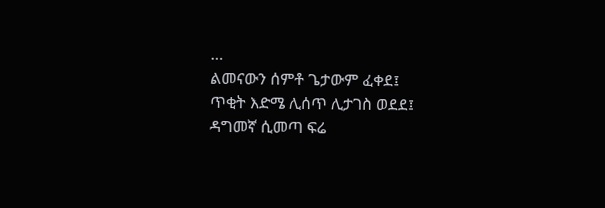…
ልመናውን ሰምቶ ጌታውም ፈቀደ፤
ጥቂት እድሜ ሊሰጥ ሊታገስ ወደደ፤
ዳግመኛ ሲመጣ ፍሬ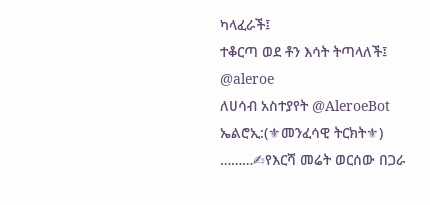ካላፈራች፤
ተቆርጣ ወደ ቶን እሳት ትጣላለች፤
@aleroe
ለሀሳብ አስተያየት @AleroeBot
ኤልሮኢ:(⚜መንፈሳዊ ትርክት⚜)
………✍የእርሻ መሬት ወርሰው በጋራ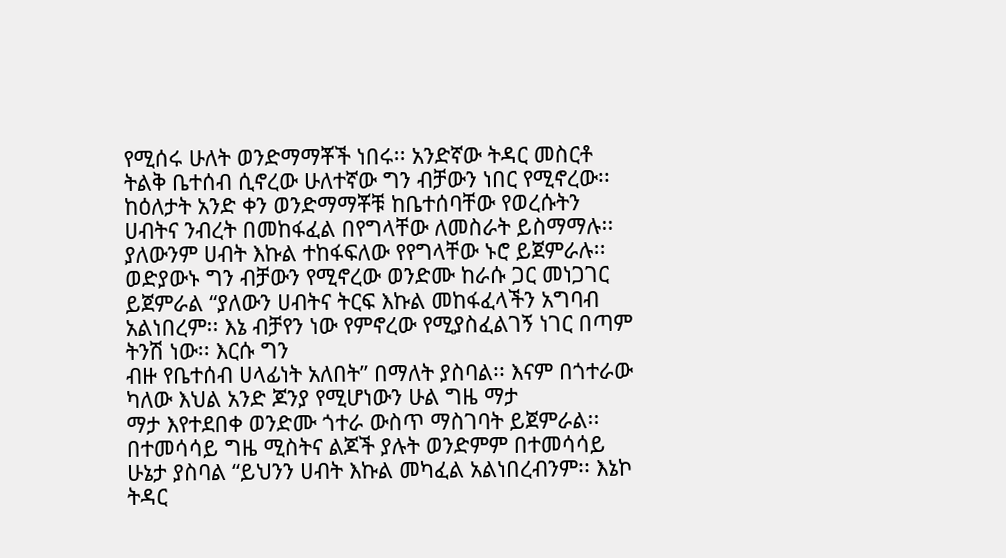የሚሰሩ ሁለት ወንድማማቾች ነበሩ፡፡ አንድኛው ትዳር መስርቶ
ትልቅ ቤተሰብ ሲኖረው ሁለተኛው ግን ብቻውን ነበር የሚኖረው፡፡
ከዕለታት አንድ ቀን ወንድማማቾቹ ከቤተሰባቸው የወረሱትን ሀብትና ንብረት በመከፋፈል በየግላቸው ለመስራት ይስማማሉ፡፡ ያለውንም ሀብት እኩል ተከፋፍለው የየግላቸው ኑሮ ይጀምራሉ፡፡ ወድያውኑ ግን ብቻውን የሚኖረው ወንድሙ ከራሱ ጋር መነጋገር ይጀምራል “ያለውን ሀብትና ትርፍ እኩል መከፋፈላችን አግባብ አልነበረም፡፡ እኔ ብቻየን ነው የምኖረው የሚያስፈልገኝ ነገር በጣም ትንሽ ነው፡፡ እርሱ ግን
ብዙ የቤተሰብ ሀላፊነት አለበት” በማለት ያስባል፡፡ እናም በጎተራው ካለው እህል አንድ ጆንያ የሚሆነውን ሁል ግዜ ማታ
ማታ እየተደበቀ ወንድሙ ጎተራ ውስጥ ማስገባት ይጀምራል፡፡
በተመሳሳይ ግዜ ሚስትና ልጆች ያሉት ወንድምም በተመሳሳይ ሁኔታ ያስባል “ይህንን ሀብት እኩል መካፈል አልነበረብንም፡፡ እኔኮ ትዳር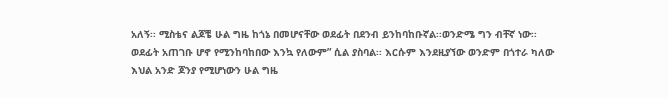አለኝ፡፡ ሚስቴና ልጆቼ ሁል ግዜ ከጎኔ በመሆናቸው ወደፊት በደንብ ይንከባከቡኛል፡፡ወንድሜ ግን ብቸኛ ነው፡፡ ወደፊት አጠገቡ ሆኖ የሚንከባከበው እንኳ የለውም” ሲል ያስባል፡፡ እርሱም እንደዚያኘው ወንድም በጎተራ ካለው እህል አንድ ጆንያ የሚሆነውን ሁል ግዜ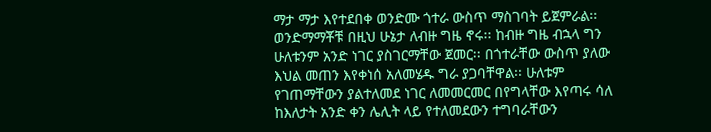ማታ ማታ እየተደበቀ ወንድሙ ጎተራ ውስጥ ማስገባት ይጀምራል፡፡ ወንድማማቾቹ በዚህ ሁኔታ ለብዙ ግዜ ኖሩ፡፡ ከብዙ ግዜ ብኋላ ግን ሁለቱንም አንድ ነገር ያስገርማቸው ጀመር፡፡ በጎተራቸው ውስጥ ያለው እህል መጠን እየቀነሰ አለመሄዱ ግራ ያጋባቸዋል፡፡ ሁለቱም የገጠማቸውን ያልተለመደ ነገር ለመመርመር በየግላቸው እየጣሩ ሳለ ከእለታት አንድ ቀን ሌሊት ላይ የተለመደውን ተግባራቸውን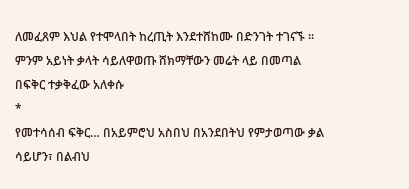ለመፈጸም እህል የተሞላበት ከረጢት እንደተሸከሙ በድንገት ተገናኙ ። ምንም አይነት ቃላት ሳይለዋወጡ ሸክማቸውን መሬት ላይ በመጣል በፍቅር ተቃቅፈው አለቀሱ
*
የመተሳሰብ ፍቅር… በአይምሮህ አስበህ በአንደበትህ የምታወጣው ቃል ሳይሆን፣ በልብህ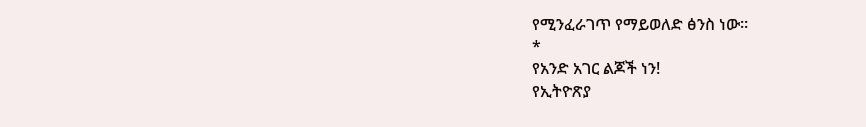የሚንፈራገጥ የማይወለድ ፅንስ ነው።
*
የአንድ አገር ልጆች ነን!
የኢትዮጽያ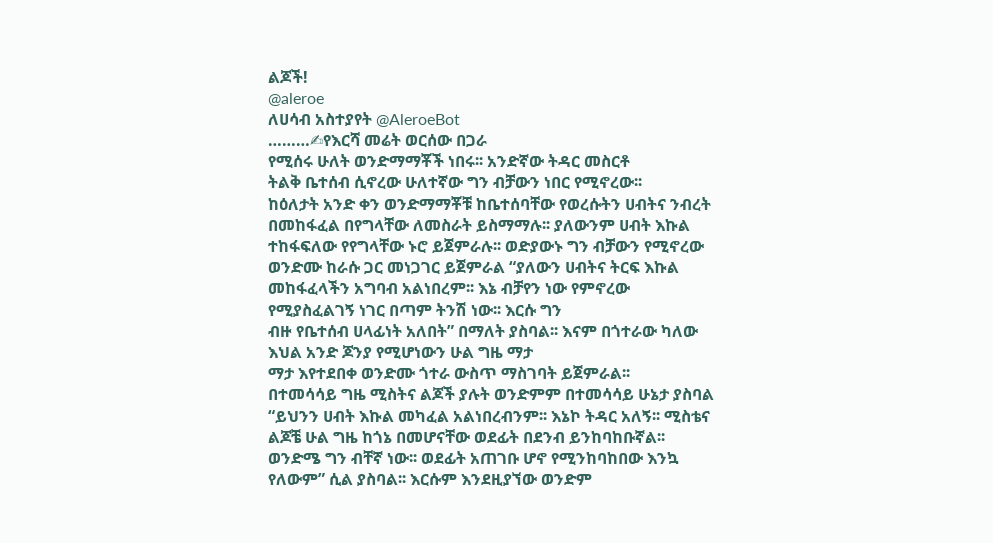ልጆች!
@aleroe
ለሀሳብ አስተያየት @AleroeBot
………✍የእርሻ መሬት ወርሰው በጋራ
የሚሰሩ ሁለት ወንድማማቾች ነበሩ፡፡ አንድኛው ትዳር መስርቶ
ትልቅ ቤተሰብ ሲኖረው ሁለተኛው ግን ብቻውን ነበር የሚኖረው፡፡
ከዕለታት አንድ ቀን ወንድማማቾቹ ከቤተሰባቸው የወረሱትን ሀብትና ንብረት በመከፋፈል በየግላቸው ለመስራት ይስማማሉ፡፡ ያለውንም ሀብት እኩል ተከፋፍለው የየግላቸው ኑሮ ይጀምራሉ፡፡ ወድያውኑ ግን ብቻውን የሚኖረው ወንድሙ ከራሱ ጋር መነጋገር ይጀምራል “ያለውን ሀብትና ትርፍ እኩል መከፋፈላችን አግባብ አልነበረም፡፡ እኔ ብቻየን ነው የምኖረው የሚያስፈልገኝ ነገር በጣም ትንሽ ነው፡፡ እርሱ ግን
ብዙ የቤተሰብ ሀላፊነት አለበት” በማለት ያስባል፡፡ እናም በጎተራው ካለው እህል አንድ ጆንያ የሚሆነውን ሁል ግዜ ማታ
ማታ እየተደበቀ ወንድሙ ጎተራ ውስጥ ማስገባት ይጀምራል፡፡
በተመሳሳይ ግዜ ሚስትና ልጆች ያሉት ወንድምም በተመሳሳይ ሁኔታ ያስባል “ይህንን ሀብት እኩል መካፈል አልነበረብንም፡፡ እኔኮ ትዳር አለኝ፡፡ ሚስቴና ልጆቼ ሁል ግዜ ከጎኔ በመሆናቸው ወደፊት በደንብ ይንከባከቡኛል፡፡ወንድሜ ግን ብቸኛ ነው፡፡ ወደፊት አጠገቡ ሆኖ የሚንከባከበው እንኳ የለውም” ሲል ያስባል፡፡ እርሱም እንደዚያኘው ወንድም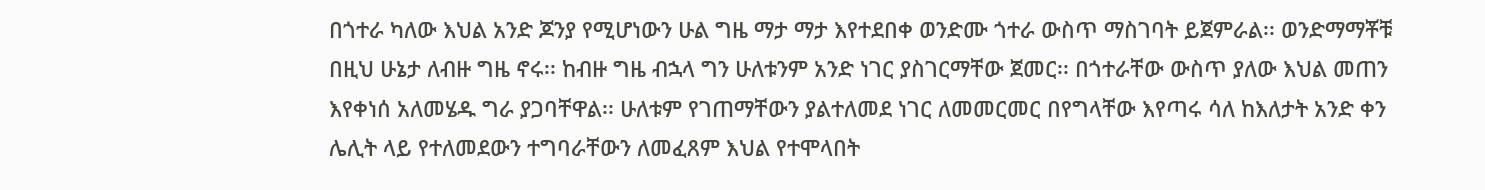በጎተራ ካለው እህል አንድ ጆንያ የሚሆነውን ሁል ግዜ ማታ ማታ እየተደበቀ ወንድሙ ጎተራ ውስጥ ማስገባት ይጀምራል፡፡ ወንድማማቾቹ በዚህ ሁኔታ ለብዙ ግዜ ኖሩ፡፡ ከብዙ ግዜ ብኋላ ግን ሁለቱንም አንድ ነገር ያስገርማቸው ጀመር፡፡ በጎተራቸው ውስጥ ያለው እህል መጠን እየቀነሰ አለመሄዱ ግራ ያጋባቸዋል፡፡ ሁለቱም የገጠማቸውን ያልተለመደ ነገር ለመመርመር በየግላቸው እየጣሩ ሳለ ከእለታት አንድ ቀን ሌሊት ላይ የተለመደውን ተግባራቸውን ለመፈጸም እህል የተሞላበት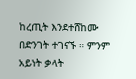ከረጢት እንደተሸከሙ በድንገት ተገናኙ ። ምንም አይነት ቃላት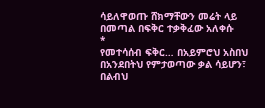ሳይለዋወጡ ሸክማቸውን መሬት ላይ በመጣል በፍቅር ተቃቅፈው አለቀሱ
*
የመተሳሰብ ፍቅር… በአይምሮህ አስበህ በአንደበትህ የምታወጣው ቃል ሳይሆን፣ በልብህ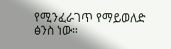የሚንፈራገጥ የማይወለድ ፅንስ ነው።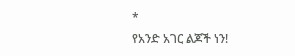*
የአንድ አገር ልጆች ነን!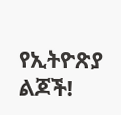የኢትዮጽያ ልጆች!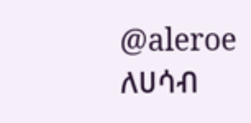@aleroe
ለሀሳብ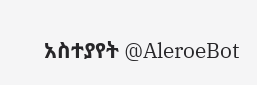አስተያየት @AleroeBot